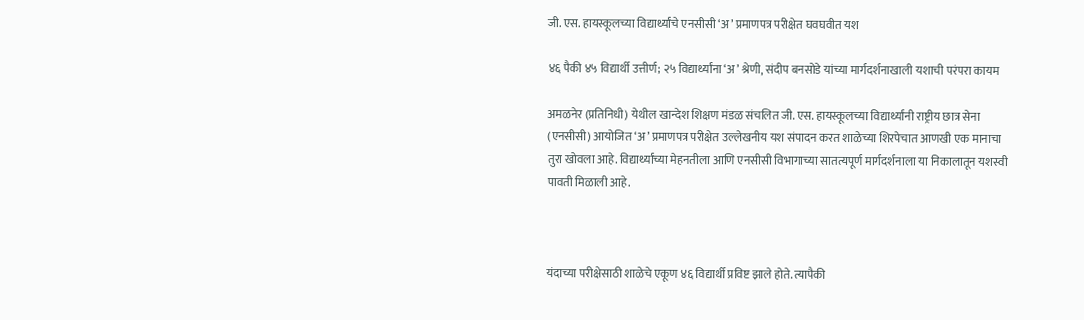जी. एस. हायस्कूलच्या विद्यार्थ्यांचे एनसीसी ‘अ’ प्रमाणपत्र परीक्षेत घवघवीत यश

४६ पैकी ४५ विद्यार्थी उत्तीर्ण; २५ विद्यार्थ्यांना ‘अ’ श्रेणी, संदीप बनसोडे यांच्या मार्गदर्शनाखाली यशाची परंपरा कायम

अमळनेर (प्रतिनिधी) येथील खान्देश शिक्षण मंडळ संचलित जी. एस. हायस्कूलच्या विद्यार्थ्यांनी राष्ट्रीय छात्र सेना (एनसीसी) आयोजित ‘अ’ प्रमाणपत्र परीक्षेत उल्लेखनीय यश संपादन करत शाळेच्या शिरपेचात आणखी एक मानाचा तुरा खोवला आहे. विद्यार्थ्यांच्या मेहनतीला आणि एनसीसी विभागाच्या सातत्यपूर्ण मार्गदर्शनाला या निकालातून यशस्वी पावती मिळाली आहे.



यंदाच्या परीक्षेसाठी शाळेचे एकूण ४६ विद्यार्थी प्रविष्ट झाले होते. त्यापैकी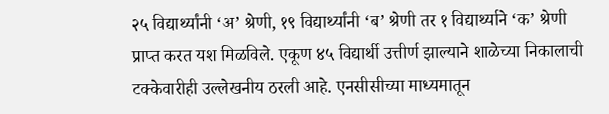२५ विद्यार्थ्यांनी ‘अ’ श्रेणी, १९ विद्यार्थ्यांनी ‘ब’ श्रेणी तर १ विद्यार्थ्याने ‘क’ श्रेणी प्राप्त करत यश मिळविले. एकूण ४५ विद्यार्थी उत्तीर्ण झाल्याने शाळेच्या निकालाची टक्केवारीही उल्लेखनीय ठरली आहे. एनसीसीच्या माध्यमातून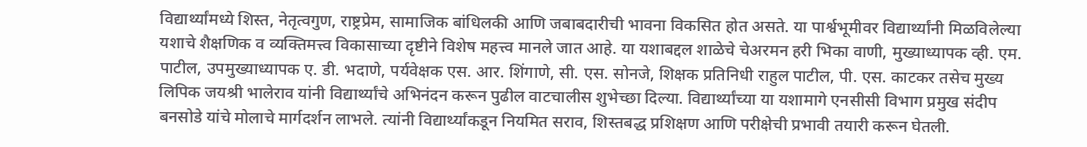विद्यार्थ्यांमध्ये शिस्त, नेतृत्वगुण, राष्ट्रप्रेम, सामाजिक बांधिलकी आणि जबाबदारीची भावना विकसित होत असते. या पार्श्वभूमीवर विद्यार्थ्यांनी मिळविलेल्या यशाचे शैक्षणिक व व्यक्तिमत्त्व विकासाच्या दृष्टीने विशेष महत्त्व मानले जात आहे. या यशाबद्दल शाळेचे चेअरमन हरी भिका वाणी, मुख्याध्यापक व्ही. एम. पाटील, उपमुख्याध्यापक ए. डी. भदाणे, पर्यवेक्षक एस. आर. शिंगाणे, सी. एस. सोनजे, शिक्षक प्रतिनिधी राहुल पाटील, पी. एस. काटकर तसेच मुख्य लिपिक जयश्री भालेराव यांनी विद्यार्थ्यांचे अभिनंदन करून पुढील वाटचालीस शुभेच्छा दिल्या. विद्यार्थ्यांच्या या यशामागे एनसीसी विभाग प्रमुख संदीप बनसोडे यांचे मोलाचे मार्गदर्शन लाभले. त्यांनी विद्यार्थ्यांकडून नियमित सराव, शिस्तबद्ध प्रशिक्षण आणि परीक्षेची प्रभावी तयारी करून घेतली.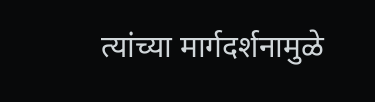त्यांच्या मार्गदर्शनामुळे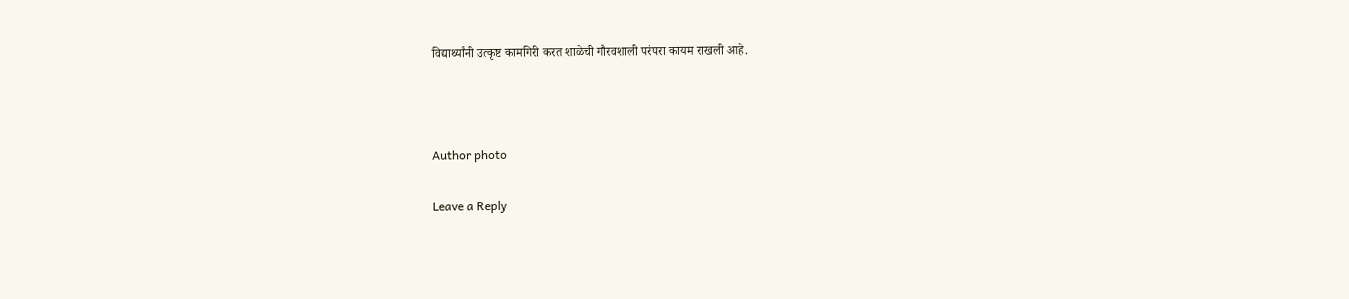विद्यार्थ्यांनी उत्कृष्ट कामगिरी करत शाळेची गौरवशाली परंपरा कायम राखली आहे.



Author photo

Leave a Reply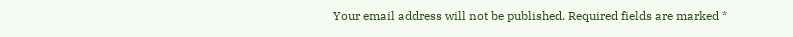Your email address will not be published. Required fields are marked *